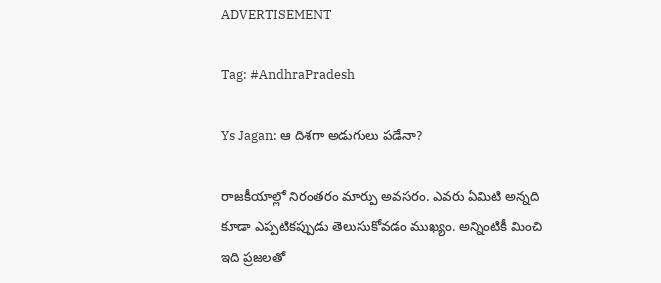ADVERTISEMENT

Tag: #AndhraPradesh

Ys Jagan: ఆ దిశగా అడుగులు పడేనా?

రాజకీయాల్లో నిరంతరం మార్పు అవసరం. ఎవరు ఏమిటి అన్నది కూడా ఎప్పటికప్పుడు తెలుసుకోవడం ముఖ్యం. అన్నింటికీ మించి ఇది ప్రజలతో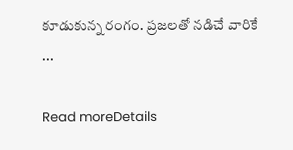కూడుకున్న రంగం. ప్రజలతో నడిచే వారికే ...

Read moreDetails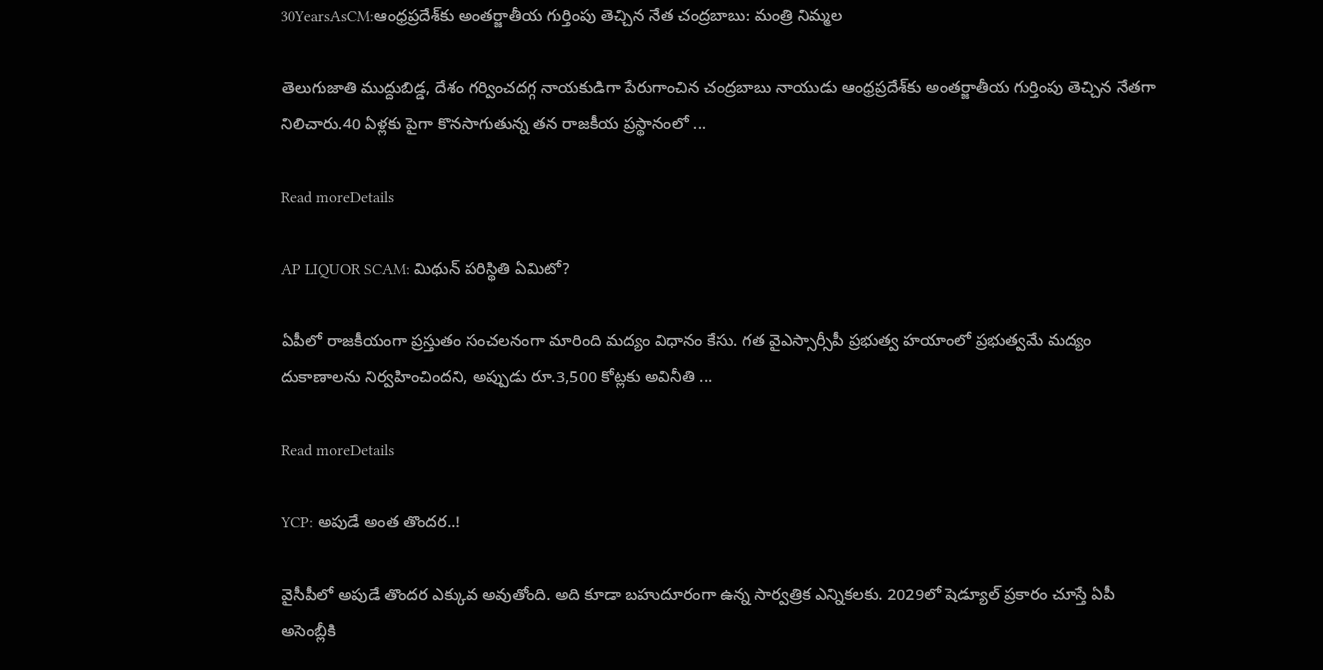30YearsAsCM:ఆంధ్రప్రదేశ్‌కు అంతర్జాతీయ గుర్తింపు తెచ్చిన నేత చంద్రబాబు: మంత్రి నిమ్మల

తెలుగుజాతి ముద్దుబిడ్డ, దేశం గర్వించదగ్గ నాయకుడిగా పేరుగాంచిన చంద్రబాబు నాయుడు ఆంధ్రప్రదేశ్‌కు అంతర్జాతీయ గుర్తింపు తెచ్చిన నేతగా నిలిచారు.40 ఏళ్లకు పైగా కొనసాగుతున్న తన రాజకీయ ప్రస్థానంలో ...

Read moreDetails

AP LIQUOR SCAM: మిథున్‌ పరిస్థితి ఏమిటో?

ఏపీలో రాజ‌కీయంగా ప్ర‌స్తుతం సంచ‌ల‌నంగా మారింది మ‌ద్యం విధానం కేసు. గ‌త వైఎస్సార్సీపీ ప్ర‌భుత్వ హ‌యాంలో ప్ర‌భుత్వ‌మే మ‌ద్యం దుకాణాల‌ను నిర్వ‌హించింద‌ని, అప్పుడు రూ.3,500 కోట్లకు అవినీతి ...

Read moreDetails

YCP: అపుడే అంత తొందర..!

వైసీపీలో అపుడే తొందర ఎక్కువ అవుతోంది. అది కూడా బహుదూరంగా ఉన్న సార్వత్రిక ఎన్నికలకు. 2029లో షెడ్యూల్ ప్రకారం చూస్తే ఏపీ అసెంబ్లీకి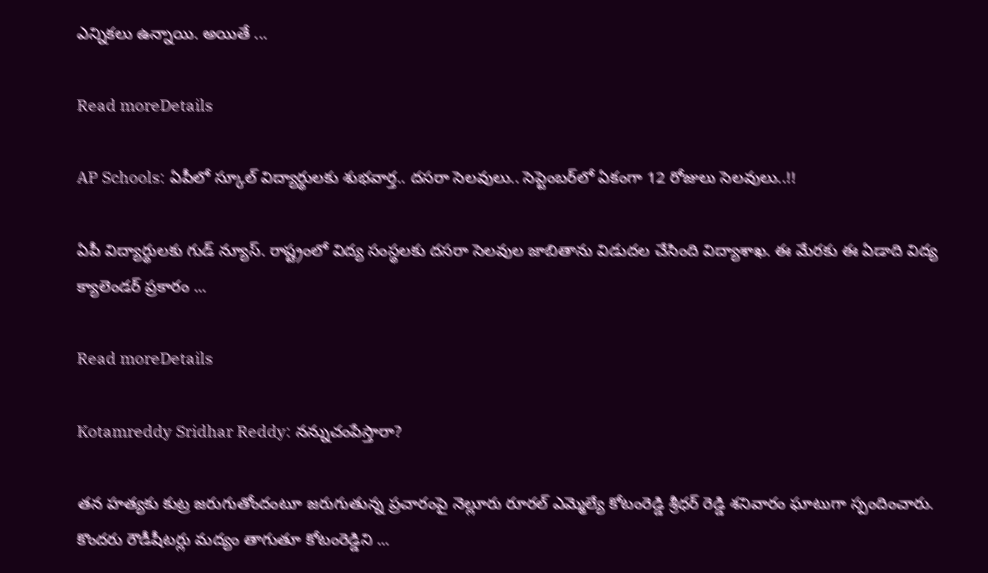ఎన్నికలు ఉన్నాయి. అయితే ...

Read moreDetails

AP Schools: ఏపీలో స్కూల్ విద్యార్థులకు శుభవార్త.. దసరా సెలవులు.. సెప్టెంబర్‌లో ఏకంగా 12 రోజులు సెలవులు..!!

ఏపీ విద్యార్థులకు గుడ్ న్యూస్. రాష్ట్రంలో విద్య సంస్థలకు దసరా సెలవుల జాబితాను విడుదల చేసింది విద్యాశాఖ. ఈ మేరకు ఈ ఏడాది విద్య క్యాలెండర్ ప్రకారం ...

Read moreDetails

Kotamreddy Sridhar Reddy: నన్నుచంపేస్తారా?

తన హత్యకు కుట్ర జరుగుతోందంటూ జరుగుతున్న ప్రచారంపై నెల్లూరు రూరల్ ఎమ్మెల్యే కోటంరెడ్డి శ్రీధర్ రెడ్డి శనివారం ఘాటుగా స్పందించారు. కొందరు రౌడీషీటర్లు మద్యం తాగుతూ కోటంరెడ్డిని ...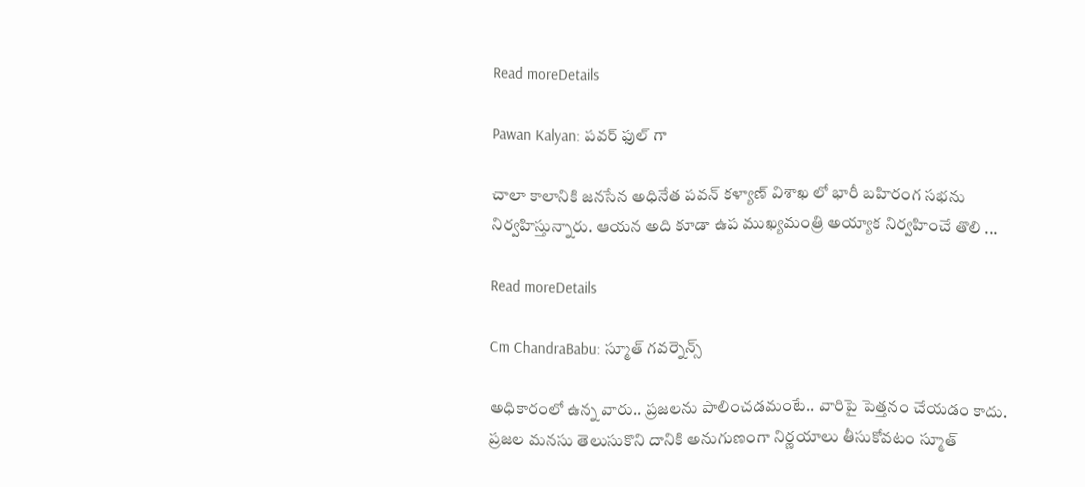Read moreDetails

Pawan Kalyan: పవర్ ఫుల్ గా

చాలా కాలానికి జనసేన అధినేత పవన్ కళ్యాణ్ విశాఖ లో భారీ బహిరంగ సభను నిర్వహిస్తున్నారు. ఆయన అది కూడా ఉప ముఖ్యమంత్రి అయ్యాక నిర్వహించే తొలి ...

Read moreDetails

Cm ChandraBabu: స్మూత్ గవర్నెన్స్‌

అధికారంలో ఉన్న వారు.. ప్ర‌జ‌ల‌ను పాలించ‌డ‌మంటే.. వారిపై పెత్త‌నం చేయ‌డం కాదు. ప్రజల మనసు తెలుసుకొని దానికి అనుగుణంగా నిర్ణయాలు తీసుకోవటం స్మూత్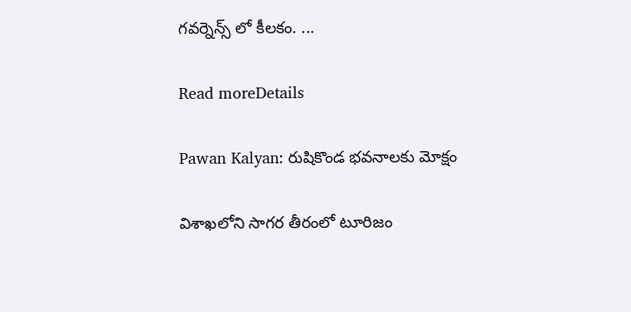గవర్నెన్స్ లో కీలకం. ...

Read moreDetails

Pawan Kalyan: రుషికొండ భవనాలకు మోక్షం

విశాఖలోని సాగర తీరంలో టూరిజం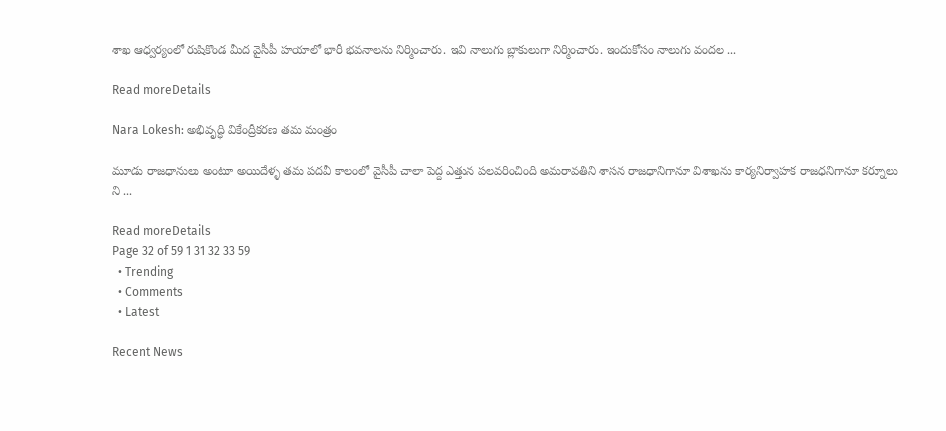శాఖ ఆధ్వర్యంలో రుషికొండ మీద వైసీపీ హయాలో భారీ భవనాలను నిర్మించారు. ఇవి నాలుగు బ్లాకులుగా నిర్మించారు. ఇందుకోసం నాలుగు వందల ...

Read moreDetails

Nara Lokesh: అభివృద్ధి వికేంద్రీకరణ తమ మంత్రం

మూడు రాజధానులు అంటూ అయిదేళ్ళ తమ పదవీ కాలంలో వైసీపీ చాలా పెద్ద ఎత్తున పలవరించింది అమరావతిని శాసన రాజధానిగానూ విశాఖను కార్యనిర్వాహక రాజధనిగానూ కర్నూలు ని ...

Read moreDetails
Page 32 of 59 1 31 32 33 59
  • Trending
  • Comments
  • Latest

Recent News